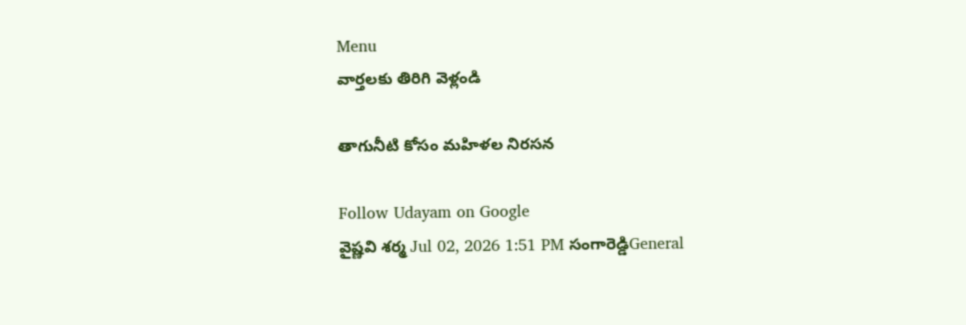Menu
వార్తలకు తిరిగి వెళ్లండి

తాగునీటి కోసం మహిళల నిరసన

Follow Udayam on Google
వైష్ణవి శర్మ Jul 02, 2026 1:51 PM సంగారెడ్డిGeneral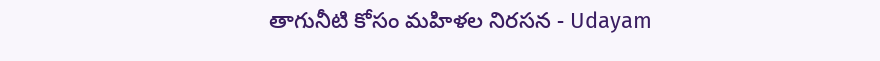తాగునీటి కోసం మహిళల నిరసన - Udayam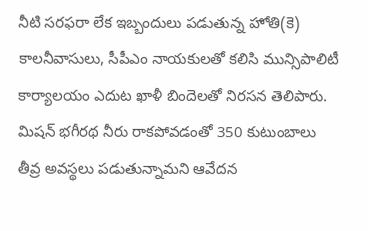నీటి సరఫరా లేక ఇబ్బందులు పడుతున్న హోతి(కె) కాలనీవాసులు, సీపీఎం నాయకులతో కలిసి మున్సిపాలిటీ కార్యాలయం ఎదుట ఖాళీ బిందెలతో నిరసన తెలిపారు. మిషన్ భగీరథ నీరు రాకపోవడంతో 350 కుటుంబాలు తీవ్ర అవస్థలు పడుతున్నామని ఆవేదన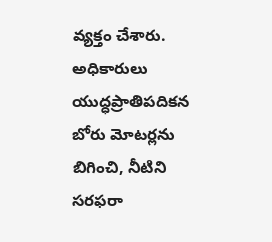వ్యక్తం చేశారు. అధికారులు యుద్ధప్రాతిపదికన బోరు మోటర్లను బిగించి, నీటిని సరఫరా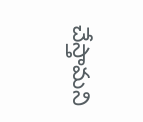చేస్తామని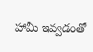హామీ ఇవ్వడంతో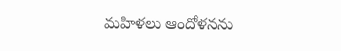మహిళలు ఆందోళనను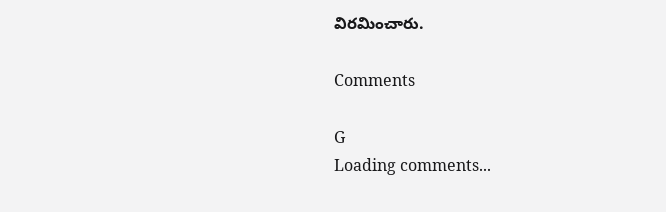విరమించారు.

Comments

G
Loading comments...